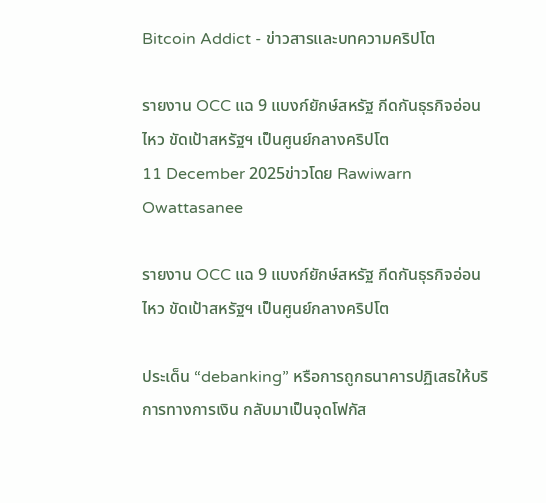Bitcoin Addict - ข่าวสารและบทความคริปโต

รายงาน OCC แฉ 9 แบงก์ยักษ์สหรัฐ กีดกันธุรกิจอ่อนไหว ขัดเป้าสหรัฐฯ เป็นศูนย์กลางคริปโต
11 December 2025ข่าวโดย Rawiwarn Owattasanee

รายงาน OCC แฉ 9 แบงก์ยักษ์สหรัฐ กีดกันธุรกิจอ่อนไหว ขัดเป้าสหรัฐฯ เป็นศูนย์กลางคริปโต

ประเด็น “debanking” หรือการถูกธนาคารปฏิเสธให้บริการทางการเงิน กลับมาเป็นจุดโฟกัส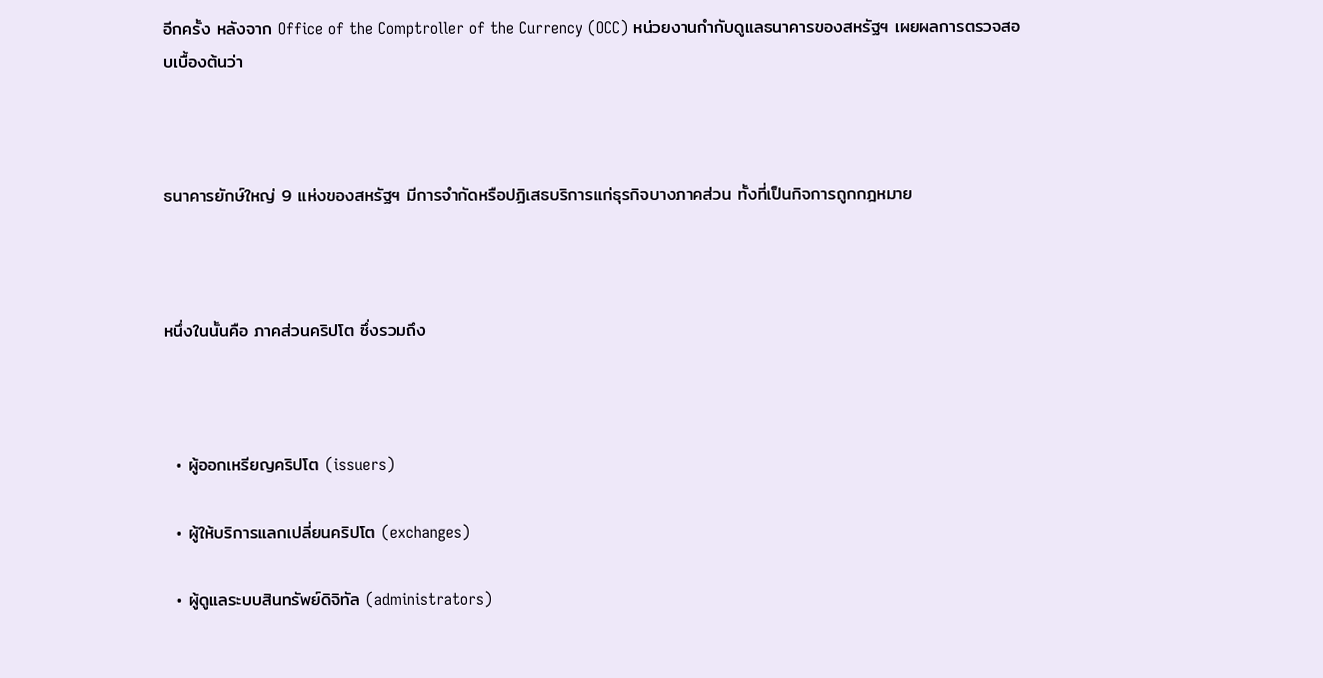อีกครั้ง หลังจาก Office of the Comptroller of the Currency (OCC) หน่วยงานกำกับดูแลธนาคารของสหรัฐฯ เผยผลการตรวจสอบเบื้องต้นว่า



ธนาคารยักษ์ใหญ่ 9 แห่งของสหรัฐฯ มีการจำกัดหรือปฏิเสธบริการแก่ธุรกิจบางภาคส่วน ทั้งที่เป็นกิจการถูกกฎหมาย



หนึ่งในนั้นคือ ภาคส่วนคริปโต ซึ่งรวมถึง



  • ผู้ออกเหรียญคริปโต (issuers)

  • ผู้ให้บริการแลกเปลี่ยนคริปโต (exchanges)

  • ผู้ดูแลระบบสินทรัพย์ดิจิทัล (administrators)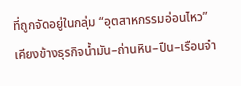ที่ถูกจัดอยู่ในกลุ่ม “อุตสาหกรรมอ่อนไหว” เคียงข้างธุรกิจน้ำมัน–ถ่านหิน–ปืน–เรือนจำ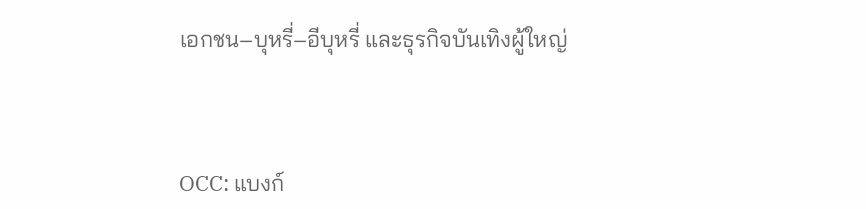เอกชน–บุหรี่–อีบุหรี่ และธุรกิจบันเทิงผู้ใหญ่



OCC: แบงก์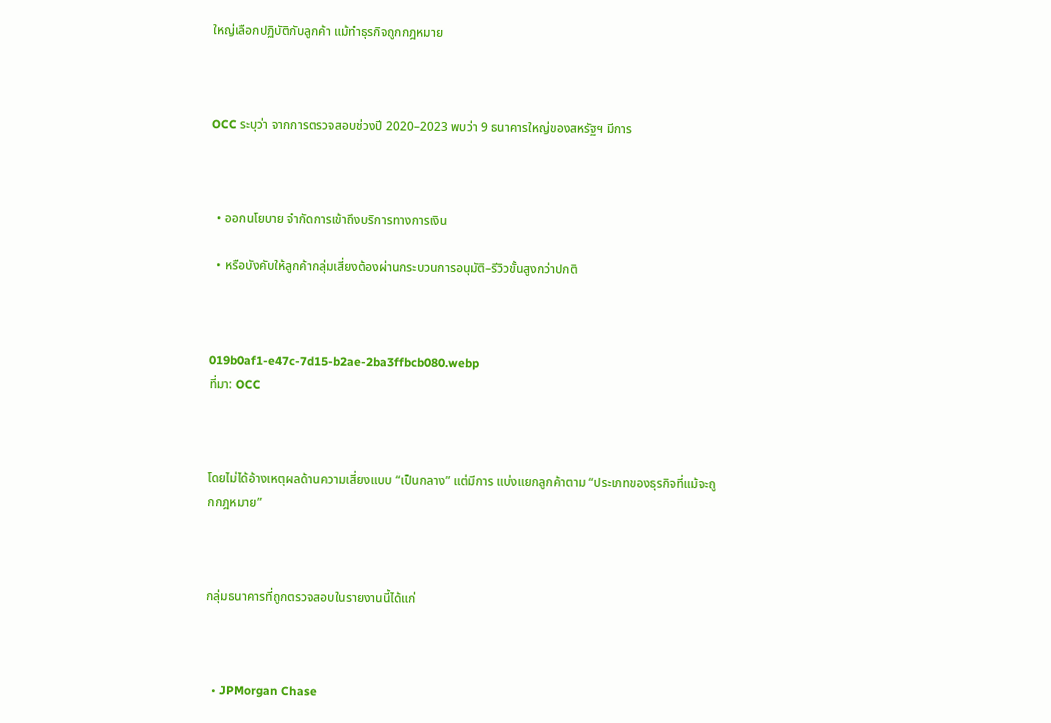ใหญ่เลือกปฏิบัติกับลูกค้า แม้ทำธุรกิจถูกกฎหมาย



OCC ระบุว่า จากการตรวจสอบช่วงปี 2020–2023 พบว่า 9 ธนาคารใหญ่ของสหรัฐฯ มีการ



  • ออกนโยบาย จำกัดการเข้าถึงบริการทางการเงิน

  • หรือบังคับให้ลูกค้ากลุ่มเสี่ยงต้องผ่านกระบวนการอนุมัติ–รีวิวขั้นสูงกว่าปกติ



019b0af1-e47c-7d15-b2ae-2ba3ffbcb080.webp
ที่มา: OCC



โดยไม่ได้อ้างเหตุผลด้านความเสี่ยงแบบ “เป็นกลาง” แต่มีการ แบ่งแยกลูกค้าตาม “ประเภทของธุรกิจที่แม้จะถูกกฎหมาย”



กลุ่มธนาคารที่ถูกตรวจสอบในรายงานนี้ได้แก่



  • JPMorgan Chase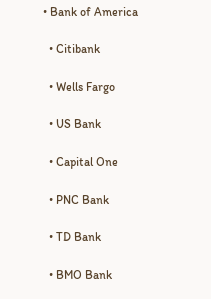• Bank of America

  • Citibank

  • Wells Fargo

  • US Bank

  • Capital One

  • PNC Bank

  • TD Bank

  • BMO Bank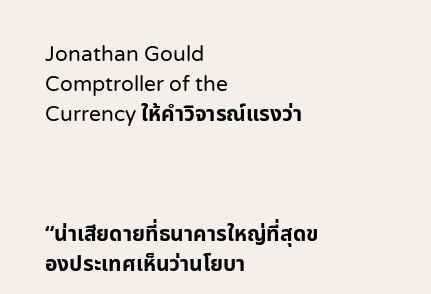Jonathan Gould Comptroller of the Currency ให้คำวิจารณ์แรงว่า



“น่าเสียดายที่ธนาคารใหญ่ที่สุดของประเทศเห็นว่านโยบา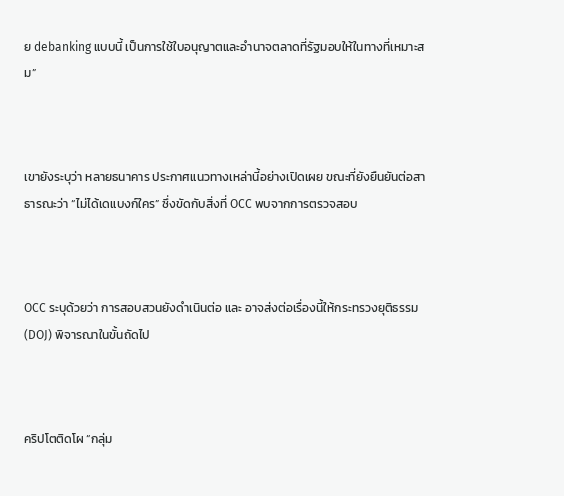ย debanking แบบนี้ เป็นการใช้ใบอนุญาตและอำนาจตลาดที่รัฐมอบให้ในทางที่เหมาะสม”



เขายังระบุว่า หลายธนาคาร ประกาศแนวทางเหล่านี้อย่างเปิดเผย ขณะที่ยังยืนยันต่อสาธารณะว่า “ไม่ได้เดแบงก์ใคร” ซึ่งขัดกับสิ่งที่ OCC พบจากการตรวจสอบ



OCC ระบุด้วยว่า การสอบสวนยังดำเนินต่อ และ อาจส่งต่อเรื่องนี้ให้กระทรวงยุติธรรม (DOJ) พิจารณาในขั้นถัดไป



คริปโตติดโผ “กลุ่ม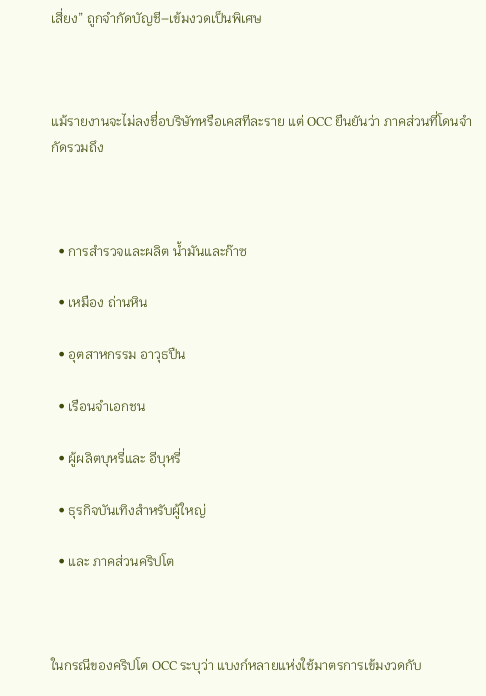เสี่ยง” ถูกจำกัดบัญชี–เข้มงวดเป็นพิเศษ



แม้รายงานจะไม่ลงชื่อบริษัทหรือเคสทีละราย แต่ OCC ยืนยันว่า ภาคส่วนที่โดนจำกัดรวมถึง



  • การสำรวจและผลิต น้ำมันและก๊าซ

  • เหมือง ถ่านหิน

  • อุตสาหกรรม อาวุธปืน

  • เรือนจำเอกชน

  • ผู้ผลิตบุหรี่และ อีบุหรี่

  • ธุรกิจบันเทิงสำหรับผู้ใหญ่

  • และ ภาคส่วนคริปโต



ในกรณีของคริปโต OCC ระบุว่า แบงก์หลายแห่งใช้มาตรการเข้มงวดกับ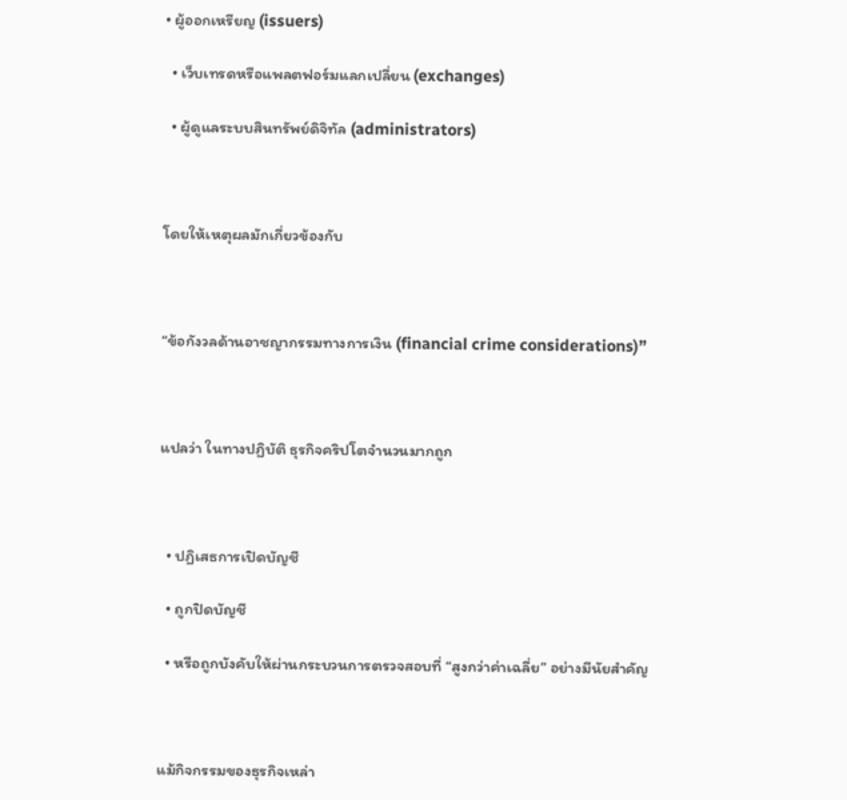• ผู้ออกเหรียญ (issuers)

  • เว็บเทรดหรือแพลตฟอร์มแลกเปลี่ยน (exchanges)

  • ผู้ดูแลระบบสินทรัพย์ดิจิทัล (administrators)



โดยให้เหตุผลมักเกี่ยวข้องกับ



“ข้อกังวลด้านอาชญากรรมทางการเงิน (financial crime considerations)”



แปลว่า ในทางปฏิบัติ ธุรกิจคริปโตจำนวนมากถูก



  • ปฏิเสธการเปิดบัญชี

  • ถูกปิดบัญชี

  • หรือถูกบังคับให้ผ่านกระบวนการตรวจสอบที่ “สูงกว่าค่าเฉลี่ย” อย่างมีนัยสำคัญ



แม้กิจกรรมของธุรกิจเหล่า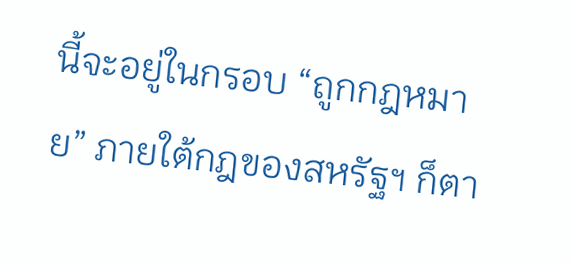นี้จะอยู่ในกรอบ “ถูกกฎหมาย” ภายใต้กฎของสหรัฐฯ ก็ตา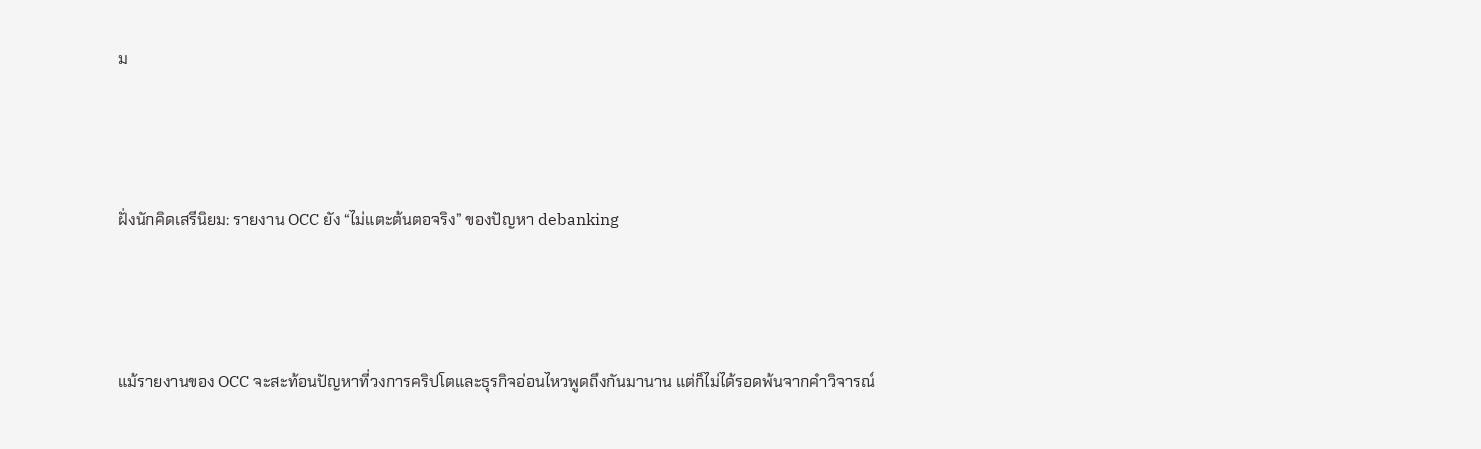ม



ฝั่งนักคิดเสรีนิยม: รายงาน OCC ยัง “ไม่แตะต้นตอจริง” ของปัญหา debanking



แม้รายงานของ OCC จะสะท้อนปัญหาที่วงการคริปโตและธุรกิจอ่อนไหวพูดถึงกันมานาน แต่ก็ไม่ได้รอดพ้นจากคำวิจารณ์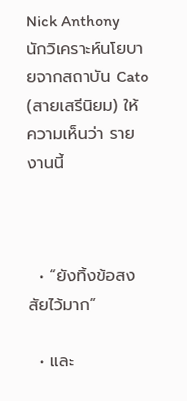Nick Anthony นักวิเคราะห์นโยบายจากสถาบัน Cato (สายเสรีนิยม) ให้ความเห็นว่า รายงานนี้



  • “ยังทิ้งข้อสงสัยไว้มาก”

  • และ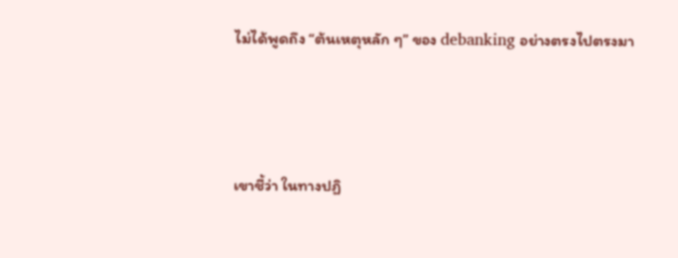ไม่ได้พูดถึง “ต้นเหตุหลัก ๆ” ของ debanking อย่างตรงไปตรงมา



เขาชี้ว่า ในทางปฏิ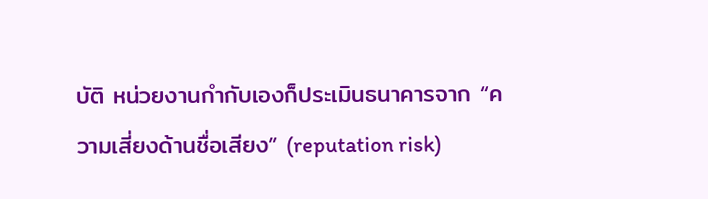บัติ หน่วยงานกำกับเองก็ประเมินธนาคารจาก “ความเสี่ยงด้านชื่อเสียง” (reputation risk)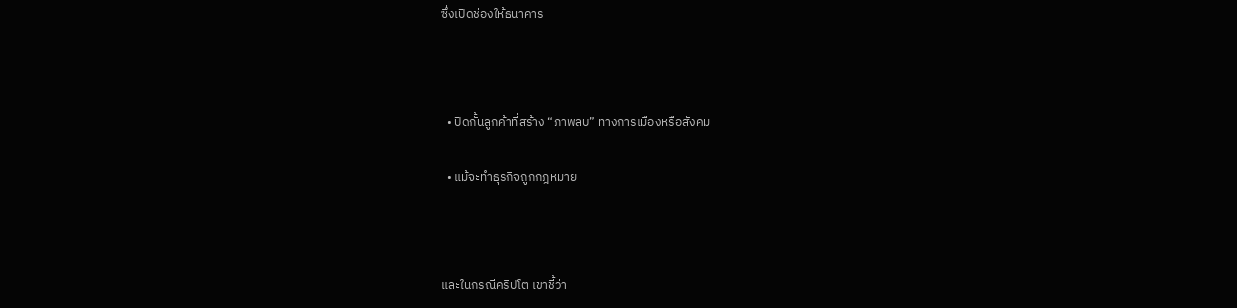ซึ่งเปิดช่องให้ธนาคาร



  • ปิดกั้นลูกค้าที่สร้าง “ภาพลบ” ทางการเมืองหรือสังคม

  • แม้จะทำธุรกิจถูกกฎหมาย



และในกรณีคริปโต เขาชี้ว่า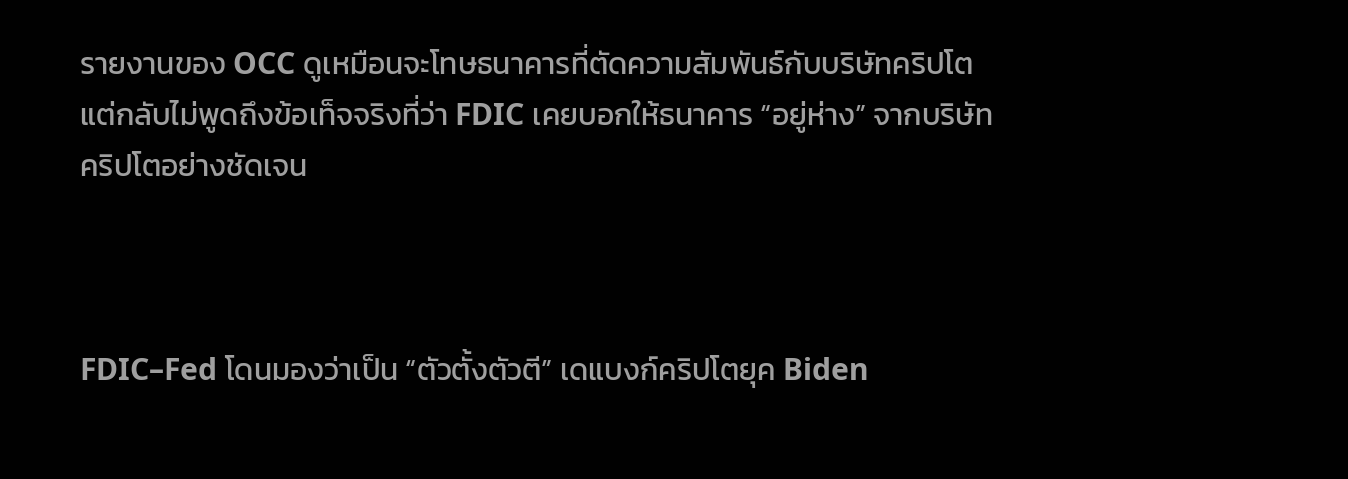รายงานของ OCC ดูเหมือนจะโทษธนาคารที่ตัดความสัมพันธ์กับบริษัทคริปโต แต่กลับไม่พูดถึงข้อเท็จจริงที่ว่า FDIC เคยบอกให้ธนาคาร “อยู่ห่าง” จากบริษัทคริปโตอย่างชัดเจน



FDIC–Fed โดนมองว่าเป็น “ตัวตั้งตัวตี” เดแบงก์คริปโตยุค Biden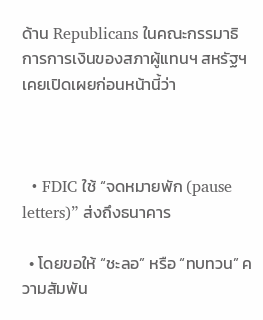ด้าน Republicans ในคณะกรรมาธิการการเงินของสภาผู้แทนฯ สหรัฐฯ เคยเปิดเผยก่อนหน้านี้ว่า



  • FDIC ใช้ “จดหมายพัก (pause letters)” ส่งถึงธนาคาร

  • โดยขอให้ “ชะลอ” หรือ “ทบทวน” ความสัมพัน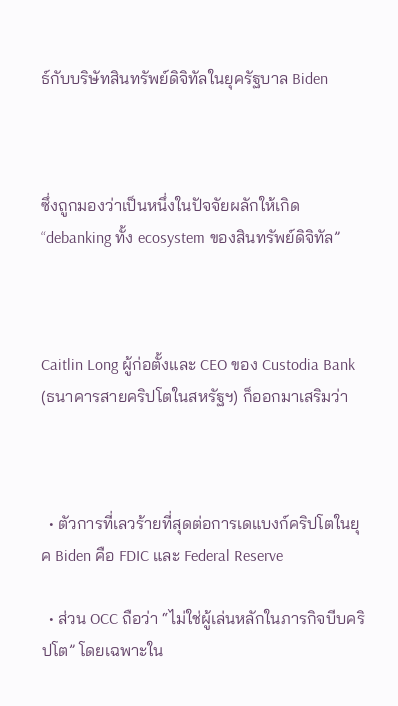ธ์กับบริษัทสินทรัพย์ดิจิทัลในยุครัฐบาล Biden



ซึ่งถูกมองว่าเป็นหนึ่งในปัจจัยผลักให้เกิด “debanking ทั้ง ecosystem ของสินทรัพย์ดิจิทัล”



Caitlin Long ผู้ก่อตั้งและ CEO ของ Custodia Bank (ธนาคารสายคริปโตในสหรัฐฯ) ก็ออกมาเสริมว่า



  • ตัวการที่เลวร้ายที่สุดต่อการเดแบงก์คริปโตในยุค Biden คือ FDIC และ Federal Reserve

  • ส่วน OCC ถือว่า “ไม่ใช่ผู้เล่นหลักในภารกิจบีบคริปโต” โดยเฉพาะใน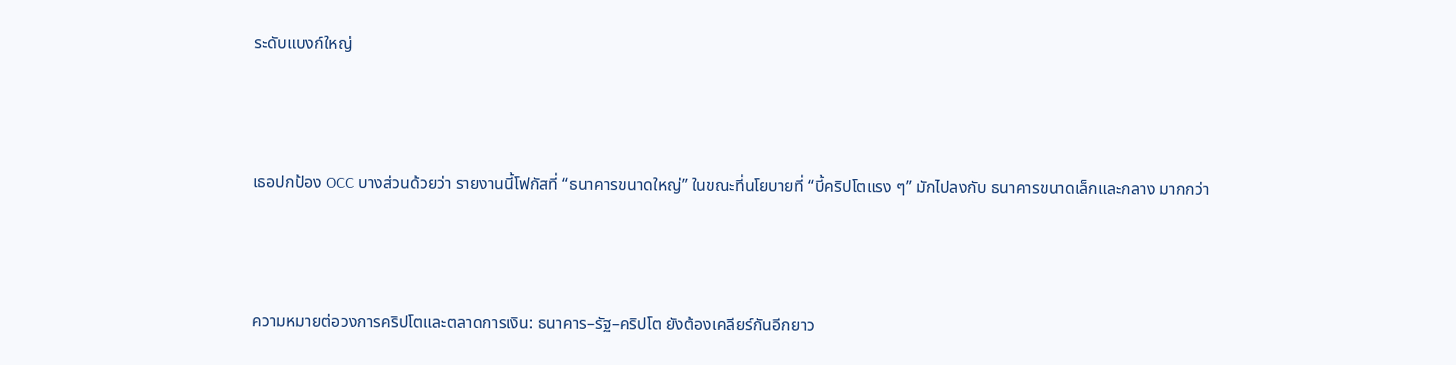ระดับแบงก์ใหญ่



เธอปกป้อง OCC บางส่วนด้วยว่า รายงานนี้โฟกัสที่ “ธนาคารขนาดใหญ่” ในขณะที่นโยบายที่ “บี้คริปโตแรง ๆ” มักไปลงกับ ธนาคารขนาดเล็กและกลาง มากกว่า



ความหมายต่อวงการคริปโตและตลาดการเงิน: ธนาคาร–รัฐ–คริปโต ยังต้องเคลียร์กันอีกยาว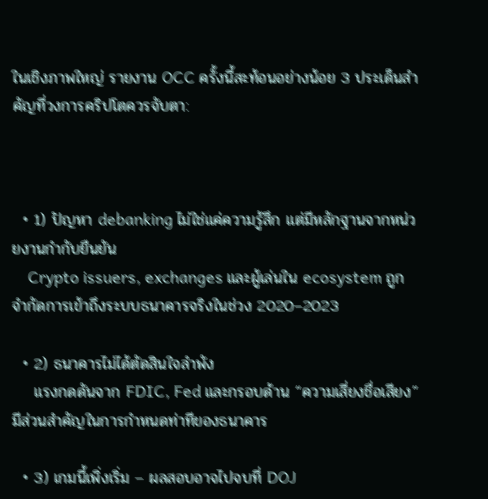ในเชิงภาพใหญ่ รายงาน OCC ครั้งนี้สะท้อนอย่างน้อย 3 ประเด็นสำคัญที่วงการคริปโตควรจับตา:



  • 1) ปัญหา debanking ไม่ใช่แค่ความรู้สึก แต่มีหลักฐานจากหน่วยงานกำกับยืนยัน
    Crypto issuers, exchanges และผู้เล่นใน ecosystem ถูกจำกัดการเข้าถึงระบบธนาคารจริงในช่วง 2020–2023

  • 2) ธนาคารไม่ได้ตัดสินใจลำพัง
    แรงกดดันจาก FDIC, Fed และกรอบด้าน “ความเสี่ยงชื่อเสียง” มีส่วนสำคัญในการกำหนดท่าทีของธนาคาร

  • 3) เกมนี้เพิ่งเริ่ม – ผลสอบอาจไปจบที่ DOJ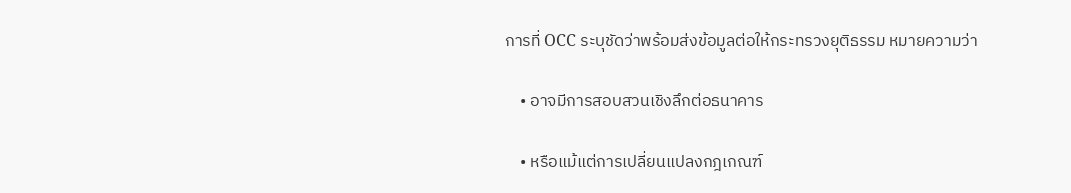การที่ OCC ระบุชัดว่าพร้อมส่งข้อมูลต่อให้กระทรวงยุติธรรม หมายความว่า

    • อาจมีการสอบสวนเชิงลึกต่อธนาคาร

    • หรือแม้แต่การเปลี่ยนแปลงกฎเกณฑ์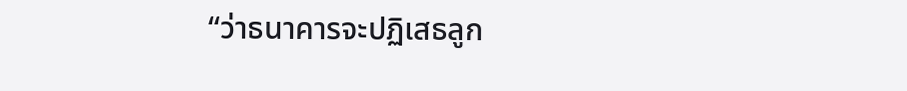“ว่าธนาคารจะปฏิเสธลูก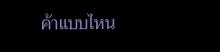ค้าแบบไหน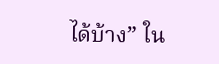ได้บ้าง” ใน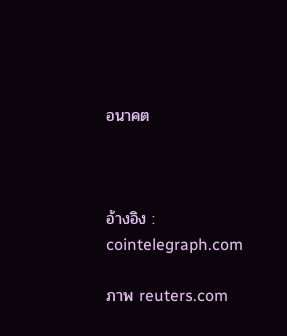อนาคต



อ้างอิง : cointelegraph.com

ภาพ reuters.com